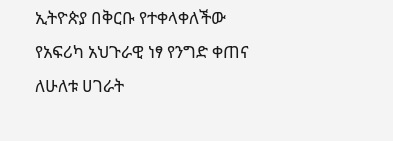ኢትዮጵያ በቅርቡ የተቀላቀለችው የአፍሪካ አህጉራዊ ነፃ የንግድ ቀጠና ለሁለቱ ሀገራት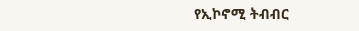የኢኮኖሚ ትብብር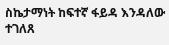ስኬታማነት ከፍተኛ ፋይዳ እንዳለው ተገለጸ